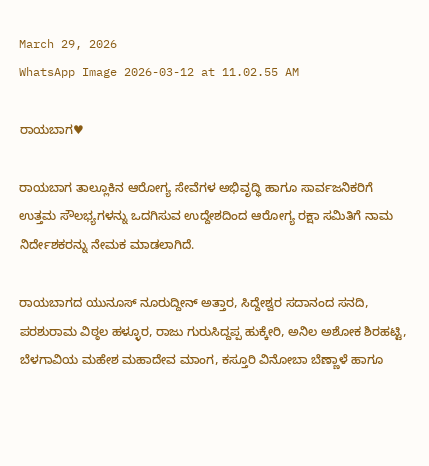March 29, 2026
WhatsApp Image 2026-03-12 at 11.02.55 AM

ರಾಯಬಾಗ♥

ರಾಯಬಾಗ ತಾಲ್ಲೂಕಿನ ಆರೋಗ್ಯ ಸೇವೆಗಳ ಅಭಿವೃದ್ಧಿ ಹಾಗೂ ಸಾರ್ವಜನಿಕರಿಗೆ ಉತ್ತಮ ಸೌಲಭ್ಯಗಳನ್ನು ಒದಗಿಸುವ ಉದ್ದೇಶದಿಂದ ಆರೋಗ್ಯ ರಕ್ಷಾ ಸಮಿತಿಗೆ ನಾಮ ನಿರ್ದೇಶಕರನ್ನು ನೇಮಕ ಮಾಡಲಾಗಿದೆ.

ರಾಯಬಾಗದ ಯುನೂಸ್ ನೂರುದ್ದೀನ್ ಅತ್ತಾರ, ಸಿದ್ದೇಶ್ವರ ಸದಾನಂದ ಸನದಿ, ಪರಶುರಾಮ ವಿಠ್ಠಲ ಹಳ್ಳೂರ, ರಾಜು ಗುರುಸಿದ್ದಪ್ಪ ಹುಕ್ಕೇರಿ, ಅನಿಲ ಅಶೋಕ ಶಿರಹಟ್ಟಿ, ಬೆಳಗಾವಿಯ ಮಹೇಶ ಮಹಾದೇವ ಮಾಂಗ, ಕಸ್ತೂರಿ ವಿನೋಬಾ ಬೆಣ್ಣಾಳೆ ಹಾಗೂ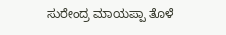ಸುರೇಂದ್ರ ಮಾಯಪ್ಪಾ ತೊಳೆ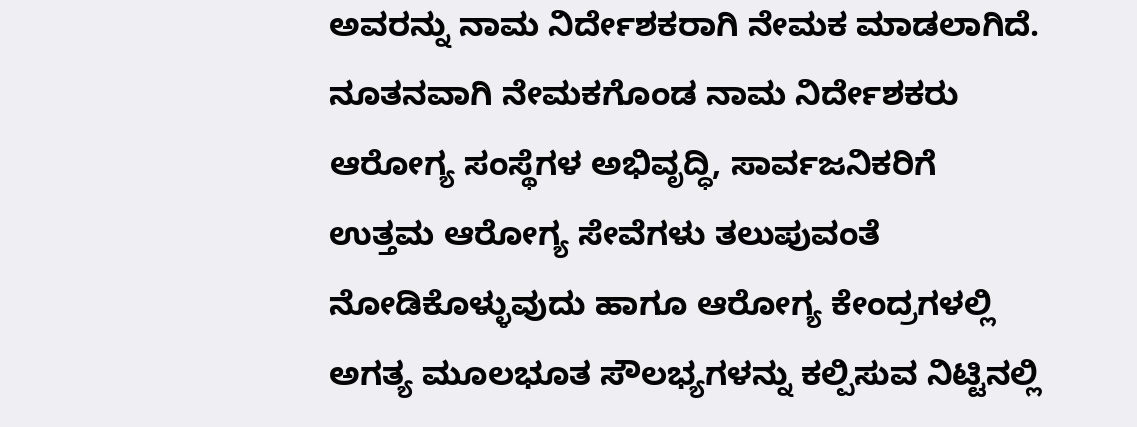ಅವರನ್ನು ನಾಮ ನಿರ್ದೇಶಕರಾಗಿ ನೇಮಕ ಮಾಡಲಾಗಿದೆ.
ನೂತನವಾಗಿ ನೇಮಕಗೊಂಡ ನಾಮ ನಿರ್ದೇಶಕರು ಆರೋಗ್ಯ ಸಂಸ್ಥೆಗಳ ಅಭಿವೃದ್ಧಿ, ಸಾರ್ವಜನಿಕರಿಗೆ ಉತ್ತಮ ಆರೋಗ್ಯ ಸೇವೆಗಳು ತಲುಪುವಂತೆ ನೋಡಿಕೊಳ್ಳುವುದು ಹಾಗೂ ಆರೋಗ್ಯ ಕೇಂದ್ರಗಳಲ್ಲಿ ಅಗತ್ಯ ಮೂಲಭೂತ ಸೌಲಭ್ಯಗಳನ್ನು ಕಲ್ಪಿಸುವ ನಿಟ್ಟಿನಲ್ಲಿ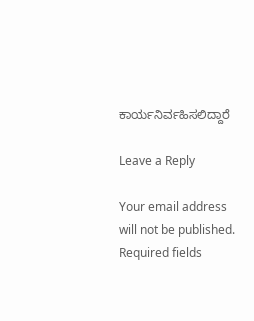ಕಾರ್ಯನಿರ್ವಹಿಸಲಿದ್ದಾರೆ

Leave a Reply

Your email address will not be published. Required fields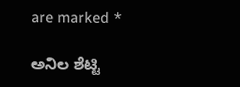are marked *

ಅನಿಲ ಶೆಟ್ಟಿ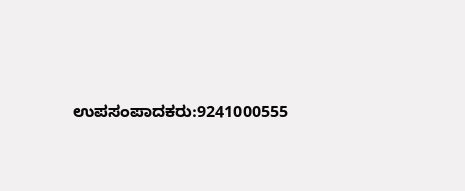ಉಪಸಂಪಾದಕರು:9241000555